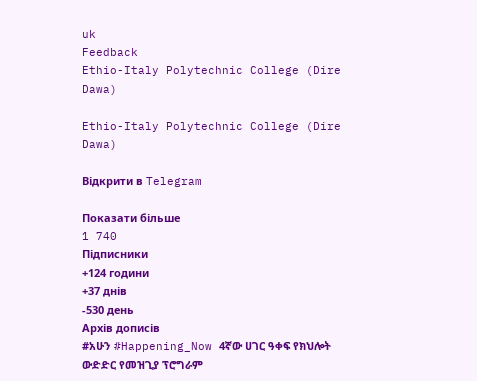uk
Feedback
Ethio-Italy Polytechnic College (Dire Dawa)

Ethio-Italy Polytechnic College (Dire Dawa)

Відкрити в Telegram

Показати більше
1 740
Підписники
+124 години
+37 днів
-530 день
Архів дописів
#አሁን #Happening_Now 4ኛው ሀገር ዓቀፍ የክህሎት ውድድር የመዝጊያ ፕሮግራም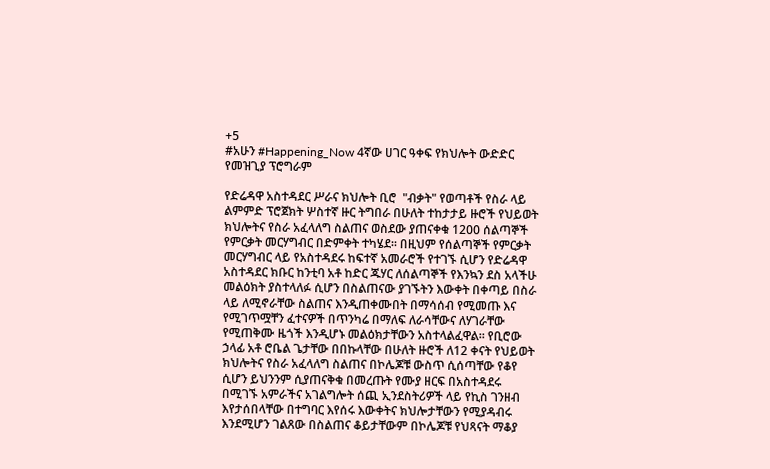+5
#አሁን #Happening_Now 4ኛው ሀገር ዓቀፍ የክህሎት ውድድር የመዝጊያ ፕሮግራም

የድሬዳዋ አስተዳደር ሥራና ክህሎት ቢሮ  "ብቃት" የወጣቶች የስራ ላይ ልምምድ ፕሮጀክት ሦስተኛ ዙር ትግበራ በሁለት ተከታታይ ዙሮች የህይወት ክህሎትና የስራ አፈላለግ ስልጠና ወስደው ያጠናቀቁ 1200 ሰልጣኞች የምርቃት መርሃግብር በድምቀት ተካሄደ፡፡ በዚህም የሰልጣኞች የምርቃት መርሃግብር ላይ የአስተዳደሩ ከፍተኛ አመራሮች የተገኙ ሲሆን የድሬዳዋ አስተዳደር ክቡር ከንቲባ አቶ ከድር ጁሃር ለሰልጣኞች የእንኳን ደስ አላችሁ መልዕክት ያስተላለፉ ሲሆን በስልጠናው ያገኙትን እውቀት በቀጣይ በስራ ላይ ለሚኖራቸው ስልጠና እንዲጠቀሙበት በማሳሰብ የሚመጡ እና የሚገጥሟቸን ፈተናዎች በጥንካሬ በማለፍ ለራሳቸውና ለሃገራቸው የሚጠቅሙ ዜጎች እንዲሆኑ መልዕክታቸውን አስተላልፈዋል፡፡ የቢሮው ኃላፊ አቶ ሮቤል ጌታቸው በበኩላቸው በሁለት ዙሮች ለ12 ቀናት የህይወት ክህሎትና የስራ አፈላለግ ስልጠና በኮሌጆቹ ውስጥ ሲሰጣቸው የቆየ ሲሆን ይህንንም ሲያጠናቅቁ በመረጡት የሙያ ዘርፍ በአስተዳደሩ በሚገኙ አምራችና አገልግሎት ሰጪ ኢንደስትሪዎች ላይ የኪስ ገንዘብ እየታሰበላቸው በተግባር እየሰሩ እውቀትና ክህሎታቸውን የሚያዳብሩ እንደሚሆን ገልጸው በስልጠና ቆይታቸውም በኮሌጆቹ የህጻናት ማቆያ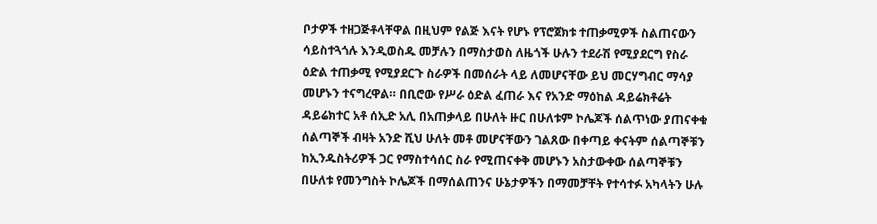ቦታዎች ተዘጋጅቶላቸዋል በዚህም የልጅ እናት የሆኑ የፕሮጀክቱ ተጠቃሚዎች ስልጠናውን ሳይስተጓጎሉ እንዲወስዱ መቻሉን በማስታወስ ለዜጎች ሁሉን ተደራሽ የሚያደርግ የስራ ዕድል ተጠቃሚ የሚያደርጉ ስራዎች በመሰራት ላይ ለመሆናቸው ይህ መርሃግብር ማሳያ መሆኑን ተናግረዋል። በቢሮው የሥራ ዕድል ፈጠራ እና የአንድ ማዕከል ዳይሬክቶሬት ዳይሬክተር አቶ ሰኢድ አሊ በአጠቃላይ በሁለት ዙር በሁለቱም ኮሌጆች ሰልጥነው ያጠናቀቁ ሰልጣኞች ብዛት አንድ ሺህ ሁለት መቶ መሆናቸውን ገልጸው በቀጣይ ቀናትም ሰልጣኞቹን ከኢንዱስትሪዎች ጋር የማስተሳሰር ስራ የሚጠናቀቅ መሆኑን አስታውቀው ሰልጣኞቹን በሁለቱ የመንግስት ኮሌጆች በማሰልጠንና ሁኔታዎችን በማመቻቸት የተሳተፉ አካላትን ሁሉ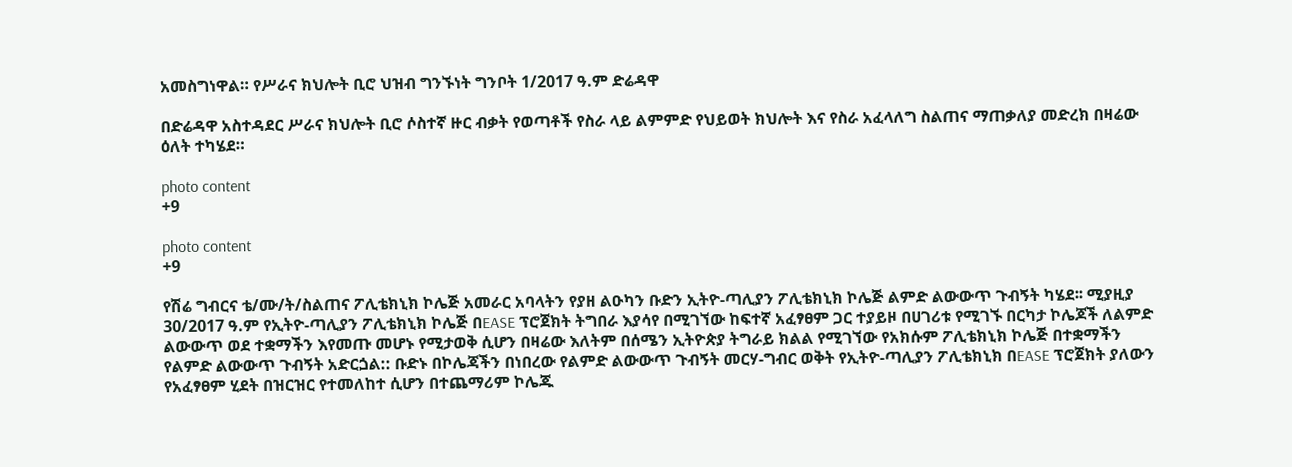አመስግነዋል። የሥራና ክህሎት ቢሮ ህዝብ ግንኙነት ግንቦት 1/2017 ዓ.ም ድሬዳዋ

በድሬዳዋ አስተዳደር ሥራና ክህሎት ቢሮ ሶስተኛ ዙር ብቃት የወጣቶች የስራ ላይ ልምምድ የህይወት ክህሎት እና የስራ አፈላለግ ስልጠና ማጠቃለያ መድረክ በዛሬው ዕለት ተካሄደ።

photo content
+9

photo content
+9

የሽሬ ግብርና ቴ/ሙ/ት/ስልጠና ፖሊቴክኒክ ኮሌጅ አመራር አባላትን የያዘ ልዑካን ቡድን ኢትዮ-ጣሊያን ፖሊቴክኒክ ኮሌጅ ልምድ ልውውጥ ጉብኝት ካሄደ፡፡ ሚያዚያ 30/2017 ዓ.ም የኢትዮ-ጣሊያን ፖሊቴክኒክ ኮሌጅ በEASE ፕሮጀክት ትግበራ እያሳየ በሚገኘው ከፍተኛ አፈፃፀም ጋር ተያይዞ በሀገሪቱ የሚገኙ በርካታ ኮሌጆች ለልምድ ልውውጥ ወደ ተቋማችን እየመጡ መሆኑ የሚታወቅ ሲሆን በዛሬው እለትም በሰሜን ኢትዮጵያ ትግራይ ክልል የሚገኘው የአክሱም ፖሊቴክኒክ ኮሌጅ በተቋማችን የልምድ ልውውጥ ጉብኝት አድርጏል:: ቡድኑ በኮሌጃችን በነበረው የልምድ ልውውጥ ጉብኝት መርሃ-ግብር ወቅት የኢትዮ-ጣሊያን ፖሊቴክኒክ በEASE ፕሮጀክት ያለውን የአፈፃፀም ሂደት በዝርዝር የተመለከተ ሲሆን በተጨማሪም ኮሌጁ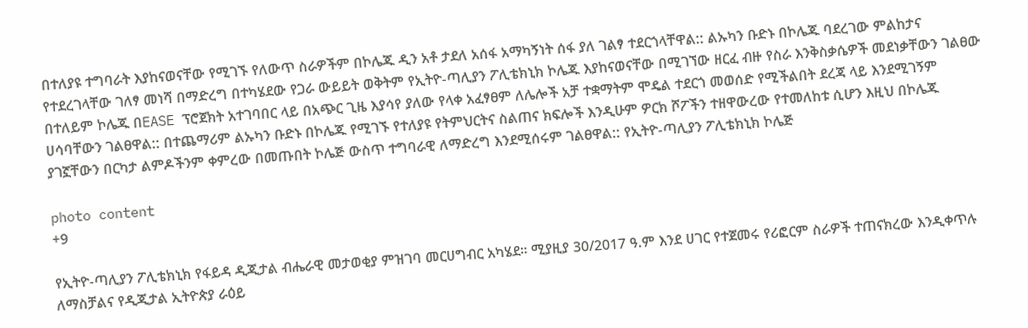በተለያዩ ተግባራት እያከናወናቸው የሚገኙ የለውጥ ስራዎችም በኮሌጁ ዲን አቶ ታደለ አሰፋ አማካኝነት ሰፋ ያለ ገልፃ ተደርጎላቸዋል:: ልኡካን ቡድኑ በኮሌጁ ባደረገው ምልከታና የተደረገላቸው ገለፃ መነሻ በማድረግ በተካሄደው የጋራ ውይይት ወቅትም የኢትዮ-ጣሊያን ፖሊቴክኒክ ኮሌጁ እያከናወናቸው በሚገኘው ዘርፈ ብዙ የስራ እንቅስቃሴዎች መደነቃቸውን ገልፀው በተለይም ኮሌጁ በEASE ፕሮጀክት አተገባበር ላይ በአጭር ጊዜ እያሳየ ያለው የላቀ አፈፃፀም ለሌሎች አቻ ተቋማትም ሞዴል ተደርጎ መወሰድ የሚችልበት ደረጃ ላይ እንደሚገኝም ሀሳባቸውን ገልፀዋል:: በተጨማሪም ልኡካን ቡድኑ በኮሌጁ የሚገኙ የተለያዩ የትምህርትና ስልጠና ክፍሎች እንዲሁም ዎርክ ሾፖችን ተዘዋውረው የተመለከቱ ሲሆን እዚህ በኮሌጁ ያገኟቸውን በርካታ ልምዶችንም ቀምረው በመጡበት ኮሌጅ ውስጥ ተግባራዊ ለማድረግ እንደሚሰሩም ገልፀዋል:: የኢትዮ-ጣሊያን ፖሊቴክኒክ ኮሌጅ

photo content
+9

የኢትዮ-ጣሊያን ፖሊቴክኒክ የፋይዳ ዲጂታል ብሔራዊ መታወቂያ ምዝገባ መርሀግብር አካሄደ። ሚያዚያ 30/2017 ዓ.ም እንደ ሀገር የተጀመሩ የሪፎርም ስራዎች ተጠናክረው እንዲቀጥሉ ለማስቻልና የዲጂታል ኢትዮጵያ ራዕይ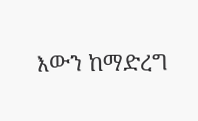እውን ከማድረግ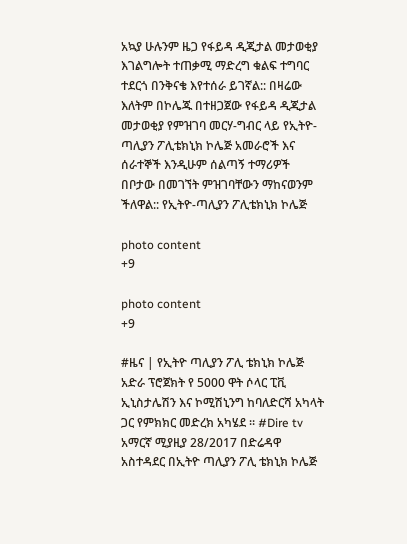አኳያ ሁሉንም ዜጋ የፋይዳ ዲጂታል መታወቂያ እገልግሎት ተጠቃሚ ማድረግ ቁልፍ ተግባር ተደርጎ በንቅናቄ እየተሰራ ይገኛል:: በዛሬው እለትም በኮሌጁ በተዘጋጀው የፋይዳ ዲጂታል መታወቂያ የምዝገባ መርሃ-ግብር ላይ የኢትዮ-ጣሊያን ፖሊቴክኒክ ኮሌጅ አመራሮች እና ሰራተኞች እንዲሁም ሰልጣኝ ተማሪዎች በቦታው በመገኘት ምዝገባቸውን ማከናወንም ችለዋል:: የኢትዮ-ጣሊያን ፖሊቴክኒክ ኮሌጅ

photo content
+9

photo content
+9

#ዜና | የኢትዮ ጣሊያን ፖሊ ቴክኒክ ኮሌጅ አድራ ፕሮጀክት የ 5000 ዋት ሶላር ፒቪ ኢኒስታሌሽን እና ኮሚሽኒንግ ከባለድርሻ አካላት ጋር የምክክር መድረክ አካሄደ ። #Dire tv አማርኛ ሚያዚያ 28/2017 በድሬዳዋ አስተዳደር በኢትዮ ጣሊያን ፖሊ ቴክኒክ ኮሌጅ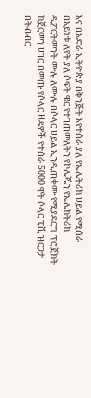እና በአድራ ኢትዮጵያ በቅንጅት እየተሰራ ያለ የኤሌትሪክ ሀይል የሚሰራ በአይነቱ ለየት ያለ ሶፍት ዌር የተገጠመለትን የኮሌጁን የኤሌክትሪክ ዲፖርትመንት ሙሉ ለሙሉ በሶላር ሀይል ኢንዲጠቀሙ የሚያደርግ ፕሮጀክት ከጀርመን ሀገር በመጡ የሶላር ዘዴዎች የተሰራ 5000 ዋት ሶላር ፒቪ ዝርጋታ በትብብር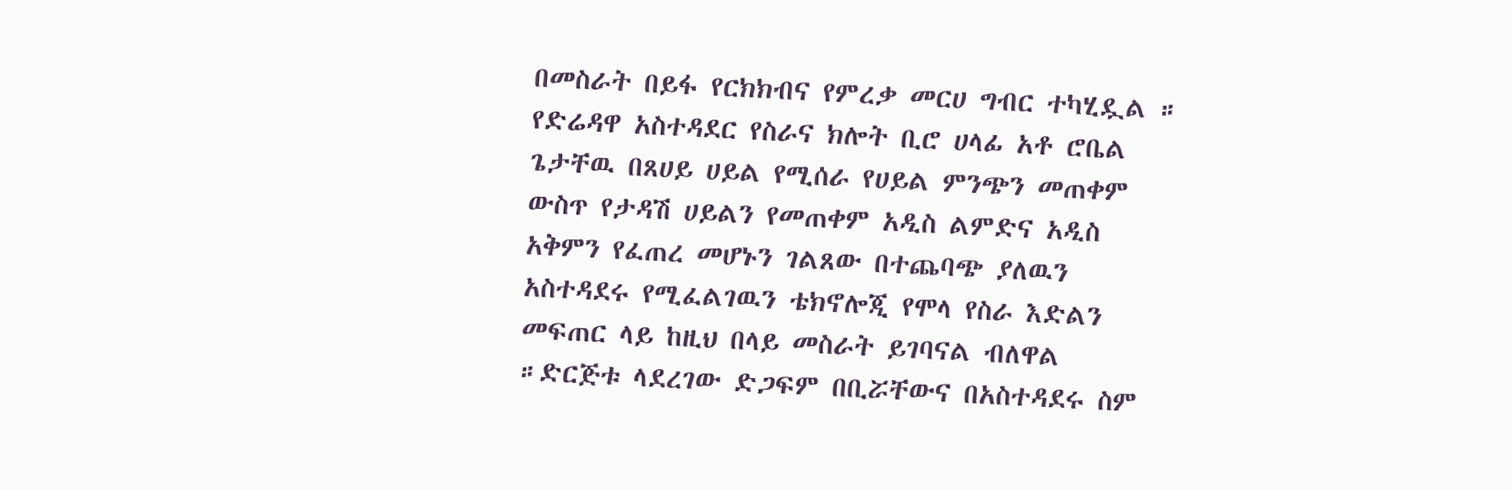በመስራት በይፋ የርክክብና የምረቃ መርሀ ግብር ተካሂዷል ። የድሬዳዋ አስተዳደር የስራና ክሎት ቢሮ ሀላፊ አቶ ሮቤል ጌታቸዉ በጸሀይ ሀይል የሚሰራ የሀይል ምንጭን መጠቀም ውስጥ የታዳሽ ሀይልን የመጠቀም አዲስ ልምድና አዲስ አቅምን የፈጠረ መሆኑን ገልጸው በተጨባጭ ያለዉን አስተዳደሩ የሚፈልገዉን ቴክኖሎጂ የሞላ የስራ እድልን መፍጠር ላይ ከዚህ በላይ መስራት ይገባናል ብለዋል ።ድርጅቱ ላደረገው ድጋፍም በቢሯቸውና በአስተዳደሩ ስም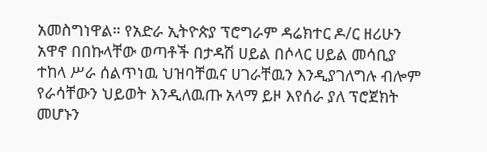አመስግነዋል። የአድራ ኢትዮጵያ ፕሮግራም ዳሬክተር ዶ/ር ዘሪሁን አዋኖ በበኩላቸው ወጣቶች በታዳሽ ሀይል በሶላር ሀይል መሳቢያ ተከላ ሥራ ሰልጥነዉ ህዝባቸዉና ሀገራቸዉን እንዲያገለግሉ ብሎም የራሳቸውን ህይወት እንዲለዉጡ አላማ ይዞ እየሰራ ያለ ፕሮጀክት መሆኑን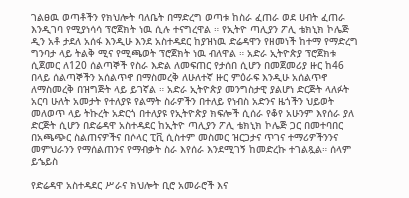ገልፀዉ ወጣቶችን የክህሎት ባለቤት በማድረግ ወጣቱ ከስራ ፈጠራ ወደ ሀብት ፈጠራ እንዲገባ የሚያነሳሳ ፕሮጀክት ነዉ ሲሉ ተናግረዋል ። የኢትዮ ጣሊያን ፖሊ ቴክኒክ ኮሌጅ ዲን አቶ ታደለ አሰፋ እንዲሁ እንደ አስተዳደር ከያዝነዉ ድሬዳዋን የዘመነች ከተማ የማድረግ ግንባታ ላይ ትልቅ ሚና የሚጫወት ፕሮጀክት ነዉ ብለዋል ። አድራ ኢትዮጵያ ፕሮጀክቱ ሲጀመር ለ120 ሰልጣኞች የስራ እድል ለመፍጠር የታሰበ ሲሆን በመጀመሪያ ዙር ከ46 በላይ ሰልጣኞችን አሰልጥኖ በማስመረቅ ለሁለተኛ ዙር ምዕራፍ እንዲሁ አሰልጥኖ ለማስመረቅ በዝግጅት ላይ ይገኛል ። አድራ ኢትዮጵያ መንግስታዊ ያልሆነ ድርጅት ላለፉት አርባ ሁለት አመታት የተለያዩ የልማት ስራዎችን በተለይ የነብስ አድንና ዜጎችን ህይወት መለወጥ ላይ ትኩረት አድርጎ በተለያዩ የኢትዮጵያ ክፍሎች ሲሰራ የቆየ አሁንም እየሰራ ያለ ድርጅት ሲሆን በድሬዳዋ አስተዳደር ከኢትዮ ጣሊያን ፖሊ ቴክኒክ ኮሌጅ ጋር በመተባበር በአጫጭር ስልጠናዎችና በሶላር ፒቪ ሲስተም መስመር ዝርጋታና ጥገና ተማሪዎችንንና መምህራንን የማሰልጠንና የማብቃት ስራ እየሰራ እንደሚገኝ ከመድረኩ ተገልጿል። ሰላም ይኄይስ

የድሬዳዋ አስተዳደር ሥራና ክህሎት ቢሮ አመራሮች እና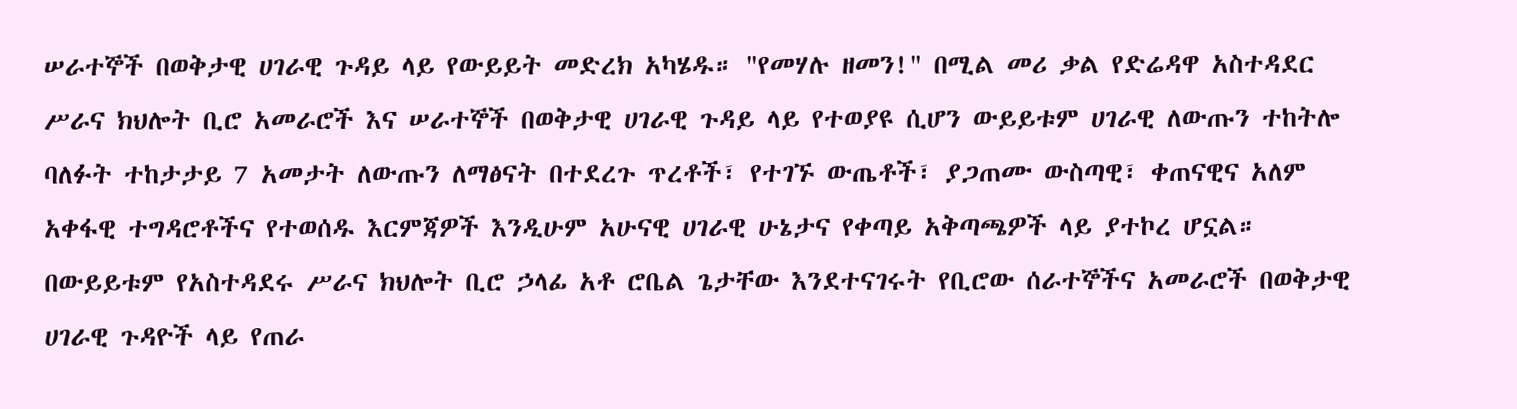ሠራተኞች በወቅታዊ ሀገራዊ ጉዳይ ላይ የውይይት መድረክ አካሄዱ። "የመሃሉ ዘመን!" በሚል መሪ ቃል የድሬዳዋ አስተዳደር ሥራና ክህሎት ቢሮ አመራሮች እና ሠራተኞች በወቅታዊ ሀገራዊ ጉዳይ ላይ የተወያዩ ሲሆን ውይይቱም ሀገራዊ ለውጡን ተከትሎ ባለፉት ተከታታይ 7 አመታት ለውጡን ለማፅናት በተደረጉ ጥረቶች፣ የተገኙ ውጤቶች፣ ያጋጠሙ ውስጣዊ፣ ቀጠናዊና አለም አቀፋዊ ተግዳሮቶችና የተወሰዱ እርምጃዎች እንዲሁም አሁናዊ ሀገራዊ ሁኔታና የቀጣይ አቅጣጫዎች ላይ ያተኮረ ሆኗል። በውይይቱም የአስተዳደሩ ሥራና ክህሎት ቢሮ ኃላፊ አቶ ሮቤል ጌታቸው እንደተናገሩት የቢሮው ሰራተኞችና አመራሮች በወቅታዊ ሀገራዊ ጉዳዮች ላይ የጠራ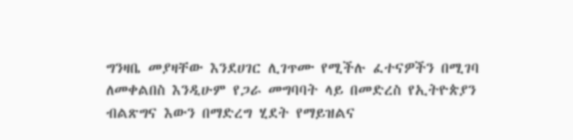ግንዛቤ መያዛቸው እንደሀገር ሊገጥሙ የሚችሉ ፈተናዎችን በሚገባ ለመቀልበስ እንዲሁም የጋራ መግባባት ላይ በመድረስ የኢትዮጵያን ብልጽግና እውን በማድረግ ሂደት የማይዝልና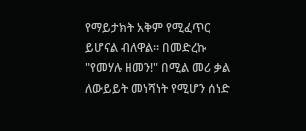የማይታክት አቅም የሚፈጥር ይሆናል ብለዋል። በመድረኩ "የመሃሉ ዘመን!" በሚል መሪ ቃል ለውይይት መነሻነት የሚሆን ሰነድ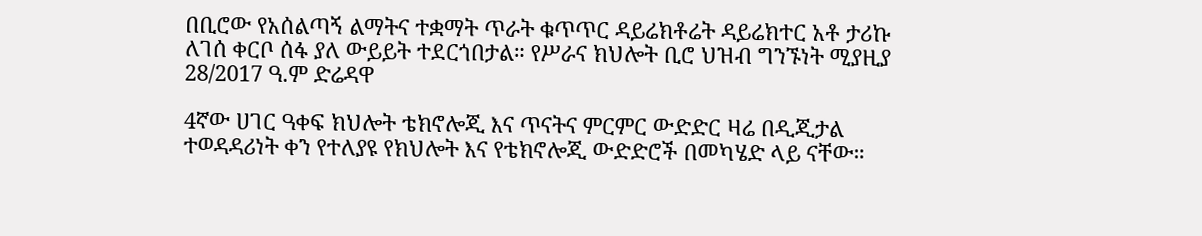በቢሮው የአሰልጣኝ ልማትና ተቋማት ጥራት ቁጥጥር ዳይሬክቶሬት ዳይሬክተር አቶ ታሪኩ ለገሰ ቀርቦ ሰፋ ያለ ውይይት ተደርጎበታል። የሥራና ክህሎት ቢሮ ህዝብ ግንኙነት ሚያዚያ 28/2017 ዓ.ም ድሬዳዋ

4ኛው ሀገር ዓቀፍ ክህሎት ቴክኖሎጂ እና ጥናትና ምርምር ውድድር ዛሬ በዲጂታል ተወዳዳሪነት ቀን የተለያዩ የክህሎት እና የቴክኖሎጂ ውድድሮች በመካሄድ ላይ ናቸው።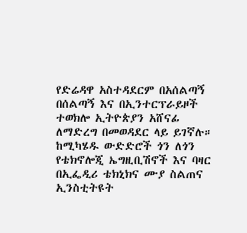የድሬዳዋ አስተዳደርም በአሰልጣኝ በሰልጣኝ እና በኢንተርፕራይዞች ተወክሎ ኢትዮጵያን አሸናፊ ለማድረግ በመወዳደር ላይ ይገኛሉ። ከሚካሄዱ ውድድሮች ጎን ለጎን የቴክኖሎጂ ኤግዚቢሽኖች እና ባዛር በኢፌዲሪ ቴክኒክና ሙያ ስልጠና ኢንስቲትዩት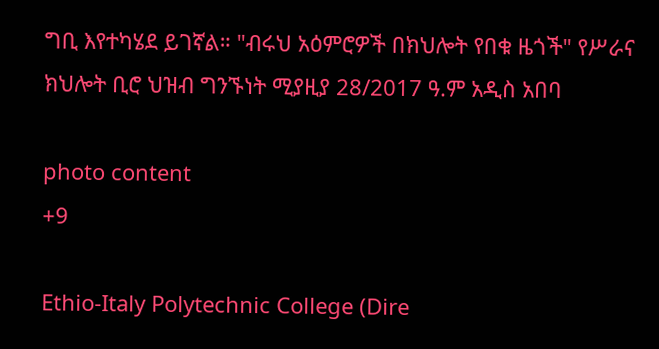ግቢ እየተካሄደ ይገኛል። "ብሩህ አዕምሮዎች በክህሎት የበቁ ዜጎች" የሥራና ክህሎት ቢሮ ህዝብ ግንኙነት ሚያዚያ 28/2017 ዓ.ም አዲስ አበባ

photo content
+9

Ethio-Italy Polytechnic College (Dire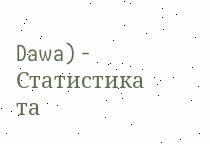Dawa) - Статистика та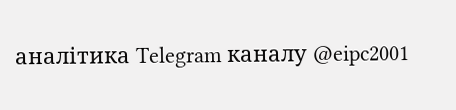аналітика Telegram каналу @eipc2001